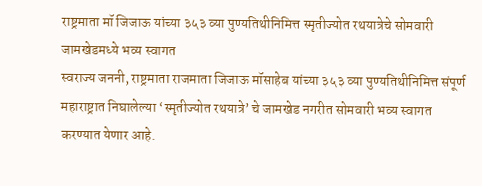राष्ट्रमाता मॉ जिजाऊ यांच्या ३५३ व्या पुण्यतिथीनिमित्त स्मृतीज्योत रथयात्रेचे सोमवारी जामखेडमध्ये भव्य स्वागत
स्वराज्य जननी, राष्ट्रमाता राजमाता जिजाऊ मॉसाहेब यांच्या ३५३ व्या पुण्यतिथीनिमित्त संपूर्ण महाराष्ट्रात निघालेल्या ‘स्मृतीज्योत रथयात्रे’ चे जामखेड नगरीत सोमवारी भव्य स्वागत करण्यात येणार आहे.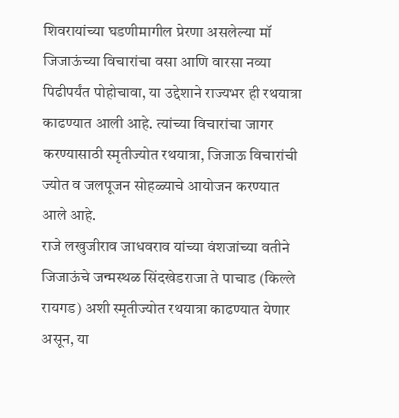शिवरायांच्या घडणीमागील प्रेरणा असलेल्या मॉ जिजाऊंच्या विचारांचा वसा आणि वारसा नव्या पिढीपर्यंत पोहोचावा, या उद्देशाने राज्यभर ही रथयात्रा काढण्यात आली आहे. त्यांच्या विचारांचा जागर करण्यासाठी स्मृतीज्योत रथयात्रा, जिजाऊ विचारांची ज्योत व जलपूजन सोहळ्याचे आयोजन करण्यात आले आहे.
राजे लखुजीराव जाधवराव यांच्या वंशजांच्या वतीने जिजाऊंचे जन्मस्थळ सिंदखेडराजा ते पाचाड (किल्ले रायगड) अशी स्मृतीज्योत रथयात्रा काढण्यात येणार असून, या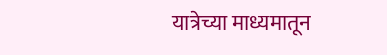यात्रेच्या माध्यमातून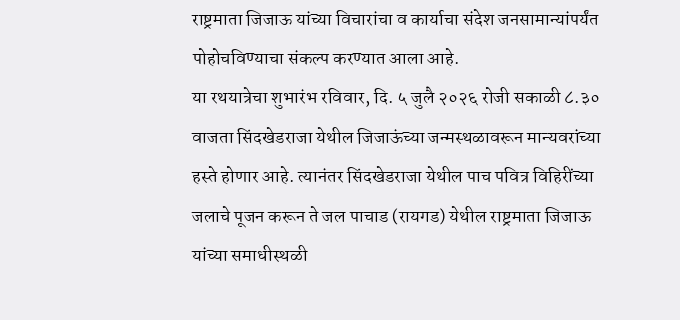राष्ट्रमाता जिजाऊ यांच्या विचारांचा व कार्याचा संदेश जनसामान्यांपर्यंत पोहोचविण्याचा संकल्प करण्यात आला आहे.
या रथयात्रेचा शुभारंभ रविवार, दि. ५ जुलै २०२६ रोजी सकाळी ८.३० वाजता सिंदखेडराजा येथील जिजाऊंच्या जन्मस्थळावरून मान्यवरांच्या हस्ते होणार आहे. त्यानंतर सिंदखेडराजा येथील पाच पवित्र विहिरींच्या जलाचे पूजन करून ते जल पाचाड (रायगड) येथील राष्ट्रमाता जिजाऊ यांच्या समाधीस्थळी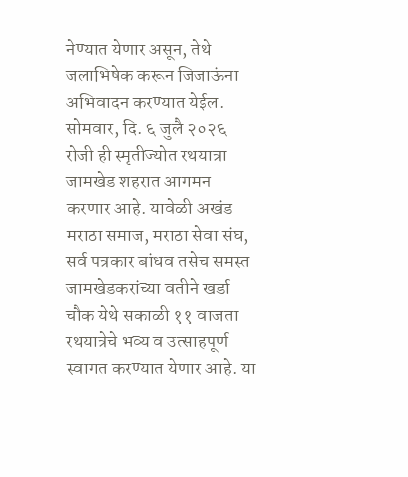नेण्यात येणार असून, तेथे जलाभिषेक करून जिजाऊंना अभिवादन करण्यात येईल.
सोमवार, दि. ६ जुलै २०२६ रोजी ही स्मृतीज्योत रथयात्रा जामखेड शहरात आगमन करणार आहे. यावेळी अखंड मराठा समाज, मराठा सेवा संघ, सर्व पत्रकार बांधव तसेच समस्त जामखेडकरांच्या वतीने खर्डा चौक येथे सकाळी ११ वाजता रथयात्रेचे भव्य व उत्साहपूर्ण स्वागत करण्यात येणार आहे. या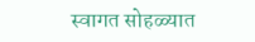स्वागत सोहळ्यात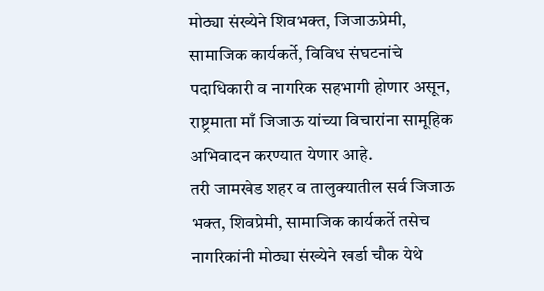मोठ्या संख्येने शिवभक्त, जिजाऊप्रेमी, सामाजिक कार्यकर्ते, विविध संघटनांचे पदाधिकारी व नागरिक सहभागी होणार असून, राष्ट्रमाता माँ जिजाऊ यांच्या विचारांना सामूहिक अभिवादन करण्यात येणार आहे.
तरी जामखेड शहर व तालुक्यातील सर्व जिजाऊ भक्त, शिवप्रेमी, सामाजिक कार्यकर्ते तसेच नागरिकांनी मोठ्या संख्येने खर्डा चौक येथे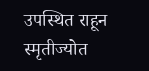उपस्थित राहून स्मृतीज्योत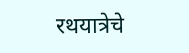रथयात्रेचे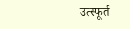उत्स्फूर्त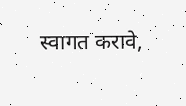स्वागत करावे,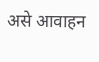असे आवाहन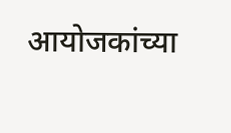आयोजकांच्या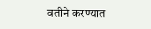वतीने करण्यात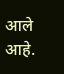आले आहे.